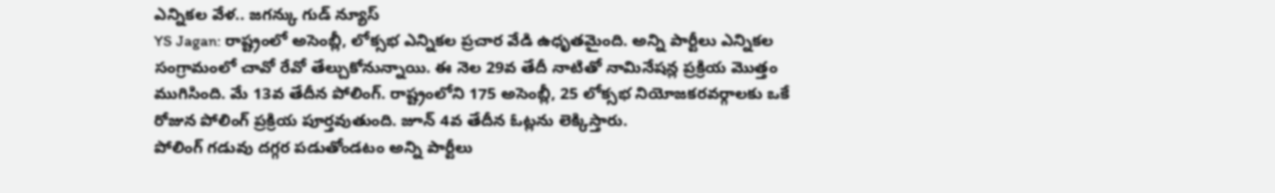ఎన్నికల వేళ.. జగన్కు గుడ్ న్యూస్
YS Jagan: రాష్ట్రంలో అసెంబ్లీ, లోక్సభ ఎన్నికల ప్రచార వేడి ఉధృతమైంది. అన్ని పార్టీలు ఎన్నికల సంగ్రామంలో చావో రేవో తేల్చుకోనున్నాయి. ఈ నెల 29వ తేదీ నాటితో నామినేషన్ల ప్రక్రియ మొత్తం ముగిసింది. మే 13వ తేదీన పోలింగ్. రాష్ట్రంలోని 175 అసెంబ్లీ, 25 లోక్సభ నియోజకరవర్గాలకు ఒకే రోజున పోలింగ్ ప్రక్రియ పూర్తవుతుంది. జూన్ 4వ తేదీన ఓట్లను లెక్కిస్తారు.
పోలింగ్ గడువు దగ్గర పడుతోండటం అన్ని పార్టీలు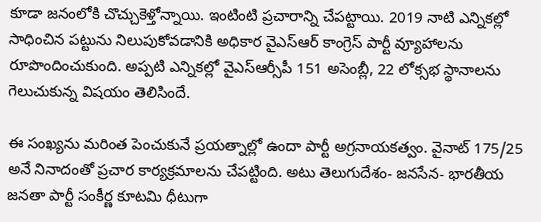కూడా జనంలోకి చొచ్చుకెళ్తోన్నాయి. ఇంటింటి ప్రచారాన్ని చేపట్టాయి. 2019 నాటి ఎన్నికల్లో సాధించిన పట్టును నిలుపుకోవడానికి అధికార వైఎస్ఆర్ కాంగ్రెస్ పార్టీ వ్యూహాలను రూపొందించుకుంది. అప్పటి ఎన్నికల్లో వైఎస్ఆర్సీపీ 151 అసెంబ్లీ, 22 లోక్సభ స్థానాలను గెలుచుకున్న విషయం తెలిసిందే.

ఈ సంఖ్యను మరింత పెంచుకునే ప్రయత్నాల్లో ఉందా పార్టీ అగ్రనాయకత్వం. వైనాట్ 175/25 అనే నినాదంతో ప్రచార కార్యక్రమాలను చేపట్టింది. అటు తెలుగుదేశం- జనసేన- భారతీయ జనతా పార్టీ సంకీర్ణ కూటమి ధీటుగా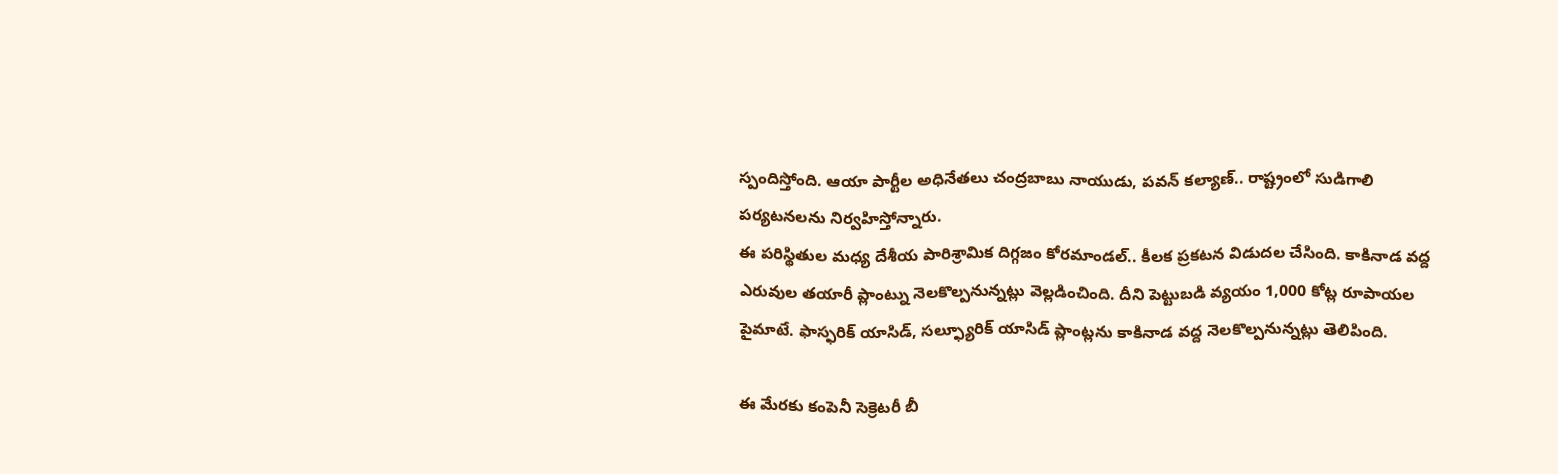స్పందిస్తోంది. ఆయా పార్టీల అధినేతలు చంద్రబాబు నాయుడు, పవన్ కల్యాణ్.. రాష్ట్రంలో సుడిగాలి పర్యటనలను నిర్వహిస్తోన్నారు.
ఈ పరిస్థితుల మధ్య దేశీయ పారిశ్రామిక దిగ్గజం కోరమాండల్.. కీలక ప్రకటన విడుదల చేసింది. కాకినాడ వద్ద ఎరువుల తయారీ ప్లాంట్ను నెలకొల్పనున్నట్లు వెల్లడించింది. దీని పెట్టుబడి వ్యయం 1,000 కోట్ల రూపాయల పైమాటే. ఫాస్ఫరిక్ యాసిడ్, సల్ఫ్యూరిక్ యాసిడ్ ప్లాంట్లను కాకినాడ వద్ద నెలకొల్పనున్నట్లు తెలిపింది.

ఈ మేరకు కంపెనీ సెక్రెటరీ బీ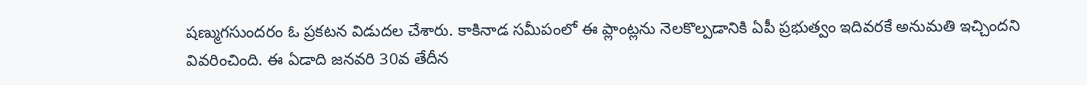షణ్ముగసుందరం ఓ ప్రకటన విడుదల చేశారు. కాకినాడ సమీపంలో ఈ ప్లాంట్లను నెలకొల్పడానికి ఏపీ ప్రభుత్వం ఇదివరకే అనుమతి ఇచ్చిందని వివరించింది. ఈ ఏడాది జనవరి 30వ తేదీన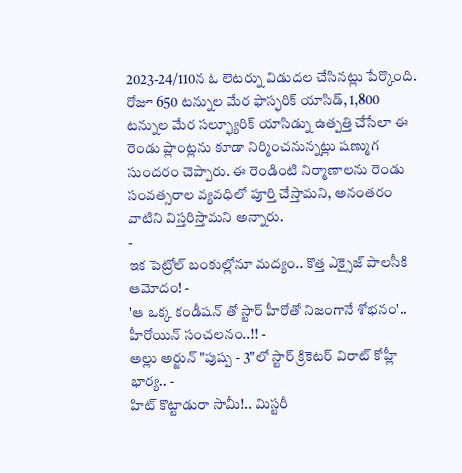2023-24/110న ఓ లెటర్ను విడుదల చేసినట్లు పేర్కొంది.
రోజూ 650 టన్నుల మేర ఫాస్ఫరిక్ యాసిడ్, 1,800 టన్నుల మేర సల్ఫ్యూరిక్ యాసిడ్ను ఉత్పత్తి చేసేలా ఈ రెండు ప్లాంట్లను కూడా నిర్మించనున్నట్లు షణ్ముగ సుందరం చెప్పారు. ఈ రెండింటి నిర్మాణాలను రెండు సంవత్సరాల వ్యవధిలో పూర్తి చేస్తామని, అనంతరం వాటిని విస్తరిస్తామని అన్నారు.
-
ఇక పెట్రోల్ బంకుల్లోనూ మద్యం.. కొత్త ఎక్సైజ్ పాలసీకి ఆమోదం! -
'ఆ ఒక్క కండీషన్ తో స్టార్ హీరోతో నిజంగానే శోభనం'.. హీరోయిన్ సంచలనం..!! -
అల్లు అర్జున్ "పుష్ప - 3"లో స్టార్ క్రికెటర్ విరాట్ కోహ్లీ భార్య.. -
హిట్ కొట్టాడురా సామీ!.. మిస్టరీ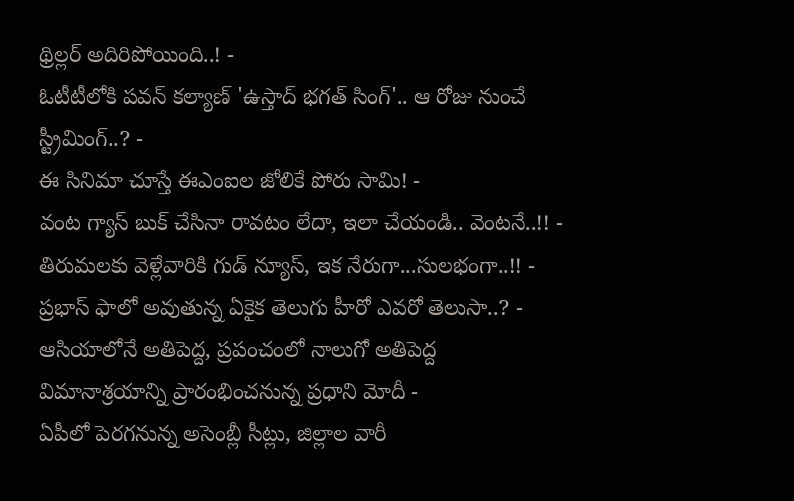థ్రిల్లర్ అదిరిపోయింది..! -
ఓటీటీలోకి పవన్ కల్యాణ్ 'ఉస్తాద్ భగత్ సింగ్'.. ఆ రోజు నుంచే స్ట్రీమింగ్..? -
ఈ సినిమా చూస్తే ఈఎంఐల జోలికే పోరు సామి! -
వంట గ్యాస్ బుక్ చేసినా రావటం లేదా, ఇలా చేయండి.. వెంటనే..!! -
తిరుమలకు వెళ్లేవారికి గుడ్ న్యూస్, ఇక నేరుగా...సులభంగా..!! -
ప్రభాస్ ఫాలో అవుతున్న ఏకైక తెలుగు హీరో ఎవరో తెలుసా..? -
ఆసియాలోనే అతిపెద్ద, ప్రపంచంలో నాలుగో అతిపెద్ద విమానాశ్రయాన్ని ప్రారంభించనున్న ప్రధాని మోదీ -
ఏపీలో పెరగనున్న అసెంబ్లీ సీట్లు, జిల్లాల వారీ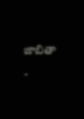జాబితా -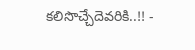కలిసొచ్చేదెవరికి..!! -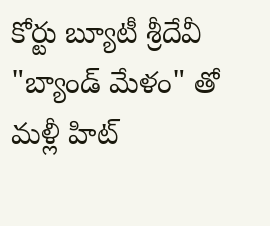కోర్టు బ్యూటీ శ్రీదేవీ "బ్యాండ్ మేళం" తో మళ్లీ హిట్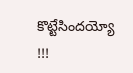కొట్టేసిందయ్యో !!!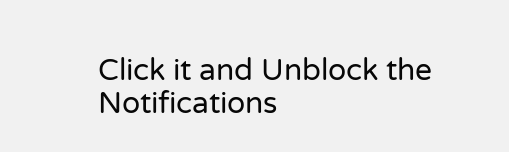Click it and Unblock the Notifications